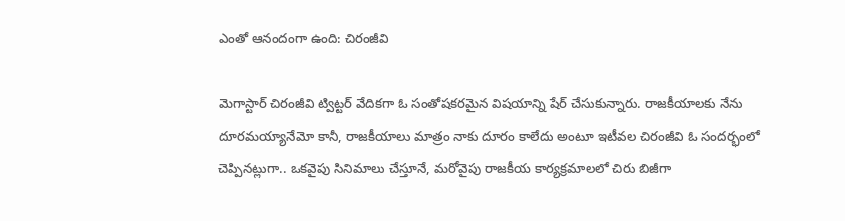ఎంతో ఆనందంగా ఉంది: చిరంజీవి

మెగాస్టార్ చిరంజీవి ట్విట్టర్ వేదికగా ఓ సంతోషకరమైన విషయాన్ని షేర్ చేసుకున్నారు. రాజకీయాలకు నేను దూరమయ్యానేమో కానీ, రాజకీయాలు మాత్రం నాకు దూరం కాలేదు అంటూ ఇటీవల చిరంజీవి ఓ సందర్భంలో చెప్పినట్లుగా.. ఒకవైపు సినిమాలు చేస్తూనే, మరోవైపు రాజకీయ కార్యక్రమాలలో చిరు బిజీగా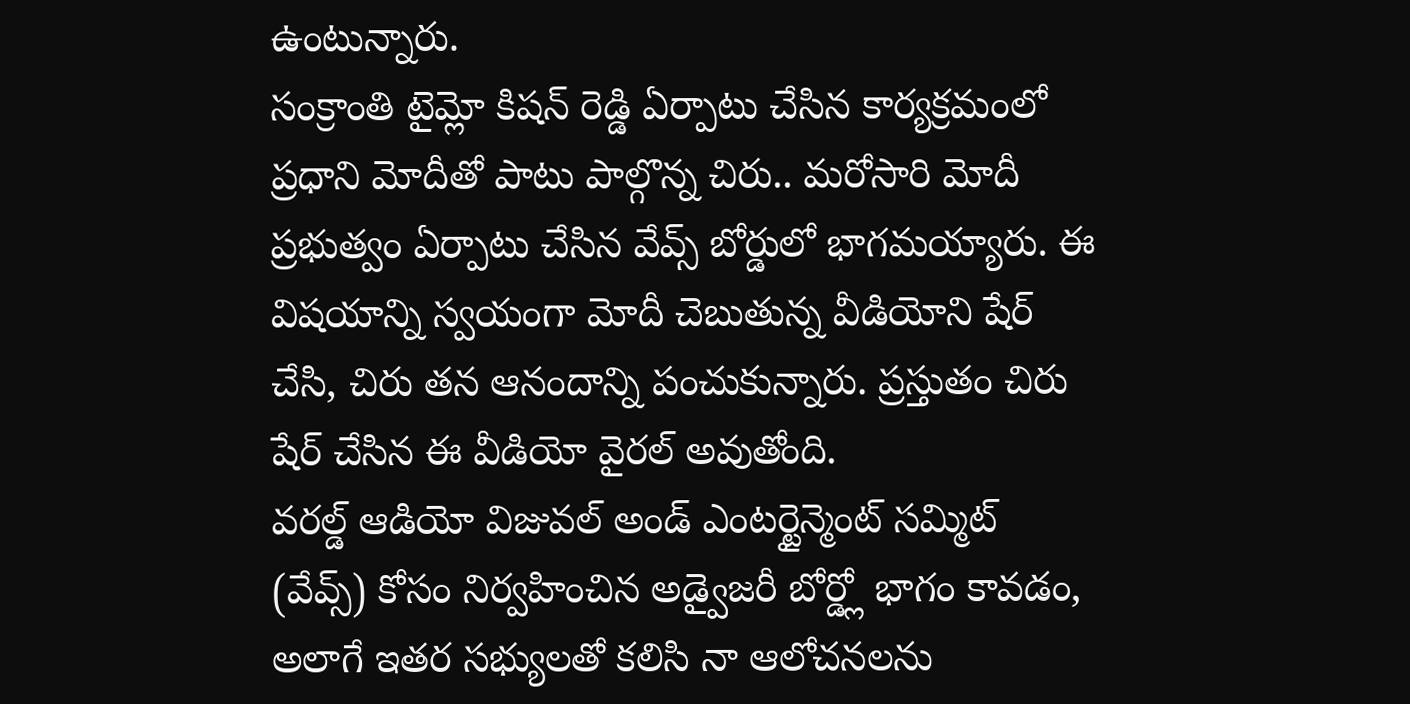ఉంటున్నారు.
సంక్రాంతి టైమ్లో కిషన్ రెడ్డి ఏర్పాటు చేసిన కార్యక్రమంలో ప్రధాని మోదీతో పాటు పాల్గొన్న చిరు.. మరోసారి మోదీ ప్రభుత్వం ఏర్పాటు చేసిన వేవ్స్ బోర్డులో భాగమయ్యారు. ఈ విషయాన్ని స్వయంగా మోదీ చెబుతున్న వీడియోని షేర్ చేసి, చిరు తన ఆనందాన్ని పంచుకున్నారు. ప్రస్తుతం చిరు షేర్ చేసిన ఈ వీడియో వైరల్ అవుతోంది.
వరల్డ్ ఆడియో విజువల్ అండ్ ఎంటర్టైన్మెంట్ సమ్మిట్ (వేవ్స్) కోసం నిర్వహించిన అడ్వైజరీ బోర్డ్లో భాగం కావడం, అలాగే ఇతర సభ్యులతో కలిసి నా ఆలోచనలను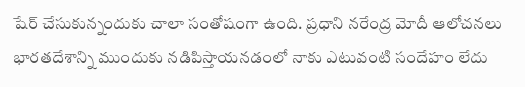షేర్ చేసుకున్నందుకు చాలా సంతోషంగా ఉంది. ప్రధాని నరేంద్ర మోదీ ఆలోచనలు భారతదేశాన్ని ముందుకు నడిపిస్తాయనడంలో నాకు ఎటువంటి సందేహం లేదు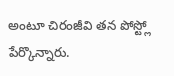అంటూ చిరంజీవి తన పోస్ట్లో పేర్కొన్నారు.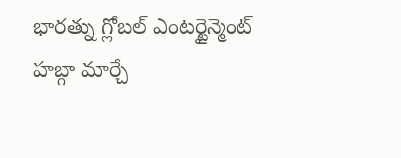భారత్ను గ్లోబల్ ఎంటర్టైన్మెంట్ హబ్గా మార్చే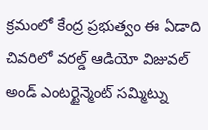క్రమంలో కేంద్ర ప్రభుత్వం ఈ ఏడాది చివరిలో వరల్డ్ ఆడియో విజువల్ అండ్ ఎంటర్టైన్మెంట్ సమ్మిట్ను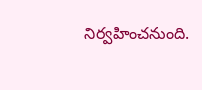నిర్వహించనుంది.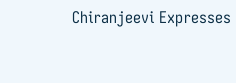Chiranjeevi Expresses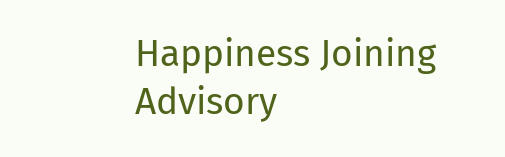Happiness Joining Advisory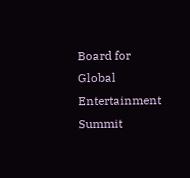Board for Global Entertainment Summit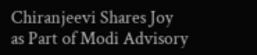Chiranjeevi Shares Joy as Part of Modi Advisory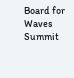Board for Waves Summit